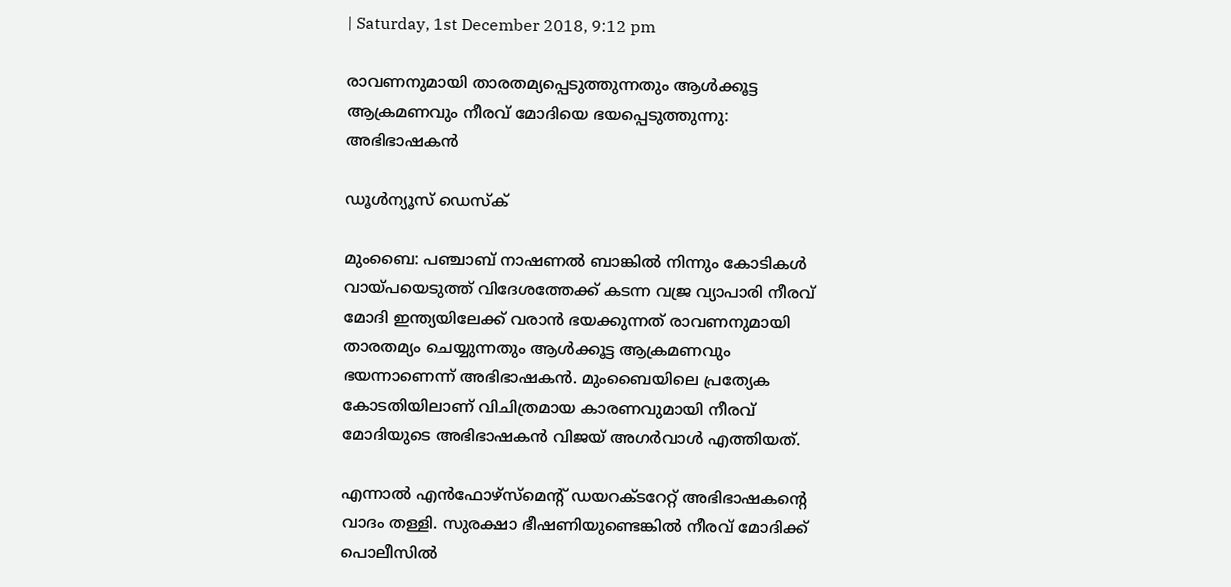| Saturday, 1st December 2018, 9:12 pm

രാവണനുമായി താരതമ്യപ്പെടുത്തുന്നതും ആള്‍ക്കൂട്ട ആക്രമണവും നീരവ് മോദിയെ ഭയപ്പെടുത്തുന്നു: അഭിഭാഷകന്‍

ഡൂള്‍ന്യൂസ് ഡെസ്‌ക്

മുംബൈ: പഞ്ചാബ് നാഷണല്‍ ബാങ്കില്‍ നിന്നും കോടികള്‍ വായ്പയെടുത്ത് വിദേശത്തേക്ക് കടന്ന വജ്ര വ്യാപാരി നീരവ് മോദി ഇന്ത്യയിലേക്ക് വരാന്‍ ഭയക്കുന്നത് രാവണനുമായി താരതമ്യം ചെയ്യുന്നതും ആള്‍ക്കൂട്ട ആക്രമണവും ഭയന്നാണെന്ന് അഭിഭാഷകന്‍. മുംബൈയിലെ പ്രത്യേക കോടതിയിലാണ് വിചിത്രമായ കാരണവുമായി നീരവ് മോദിയുടെ അഭിഭാഷകന്‍ വിജയ് അഗര്‍വാള്‍ എത്തിയത്.

എന്നാല്‍ എന്‍ഫോഴ്‌സ്‌മെന്റ് ഡയറക്ടറേറ്റ് അഭിഭാഷകന്റെ വാദം തള്ളി. സുരക്ഷാ ഭീഷണിയുണ്ടെങ്കില്‍ നീരവ് മോദിക്ക് പൊലീസില്‍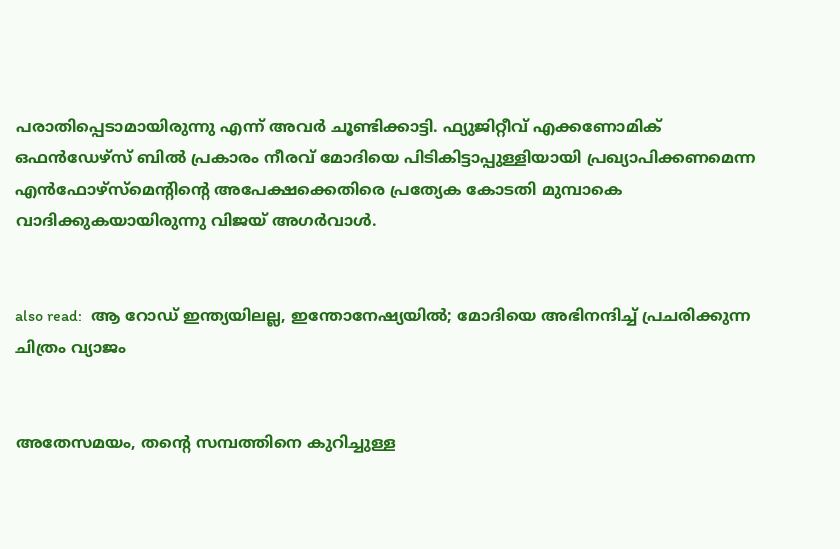പരാതിപ്പെടാമായിരുന്നു എന്ന് അവര്‍ ചൂണ്ടിക്കാട്ടി. ഫ്യുജിറ്റീവ് എക്കണോമിക് ഒഫന്‍ഡേഴ്‌സ് ബില്‍ പ്രകാരം നീരവ് മോദിയെ പിടികിട്ടാപ്പുള്ളിയായി പ്രഖ്യാപിക്കണമെന്ന എന്‍ഫോഴ്‌സ്‌മെന്റിന്റെ അപേക്ഷക്കെതിരെ പ്രത്യേക കോടതി മുമ്പാകെ വാദിക്കുകയായിരുന്നു വിജയ് അഗര്‍വാള്‍.


also read:  ആ റോഡ് ഇന്ത്യയിലല്ല, ഇന്തോനേഷ്യയില്‍; മോദിയെ അഭിനന്ദിച്ച് പ്രചരിക്കുന്ന ചിത്രം വ്യാജം


അതേസമയം, തന്റെ സമ്പത്തിനെ കുറിച്ചുള്ള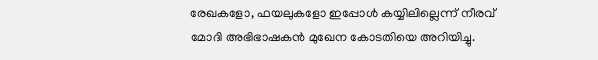രേഖകളോ, ഫയലുകളോ ഇപ്പോള്‍ കയ്യിലില്ലെന്ന് നീരവ് മോദി അഭിഭാഷകന്‍ മുഖേന കോടതിയെ അറിയിച്ചു.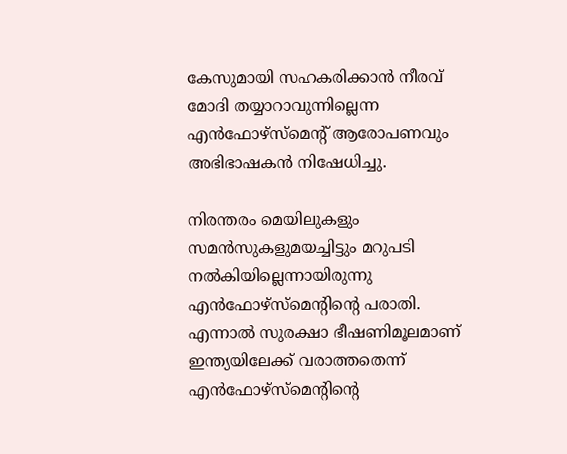കേസുമായി സഹകരിക്കാന്‍ നീരവ് മോദി തയ്യാറാവുന്നില്ലെന്ന എന്‍ഫോഴ്‌സ്‌മെന്റ് ആരോപണവും അഭിഭാഷകന്‍ നിഷേധിച്ചു.

നിരന്തരം മെയിലുകളും സമന്‍സുകളുമയച്ചിട്ടും മറുപടി നല്‍കിയില്ലെന്നായിരുന്നു എന്‍ഫോഴ്‌സ്‌മെന്റിന്റെ പരാതി. എന്നാല്‍ സുരക്ഷാ ഭീഷണിമൂലമാണ് ഇന്ത്യയിലേക്ക് വരാത്തതെന്ന് എന്‍ഫോഴ്‌സ്‌മെന്റിന്റെ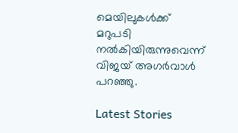മെയിലുകള്‍ക്ക് മറുപടി നല്‍കിയിരുന്നുവെന്ന് വിജയ് അഗര്‍വാള്‍ പറഞ്ഞു.

Latest Stories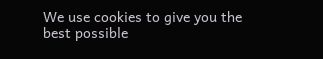We use cookies to give you the best possible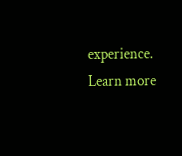experience. Learn more